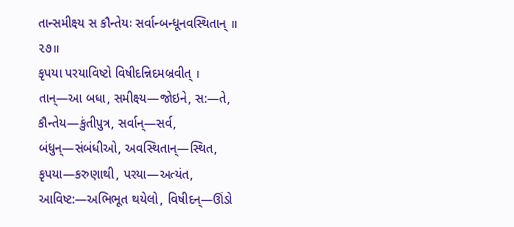તાન્સમીક્ષ્ય સ કૌન્તેયઃ સર્વાન્બન્ધૂનવસ્થિતાન્ ॥ ૨૭॥
કૃપયા પરયાવિષ્ટો વિષીદન્નિદમબ્રવીત્ ।
તાન્—આ બધા, સમીક્ષ્ય—જોઇને, સ:—તે, કૌન્તેય—કુંતીપુત્ર, સર્વાન્—સર્વ, બંધુન્—સંબંધીઓ, અવસ્થિતાન્—સ્થિત, કૃપયા—કરુણાથી, પરયા—અત્યંત, આવિષ્ટ:—અભિભૂત થયેલો, વિષીદન્—ઊંડો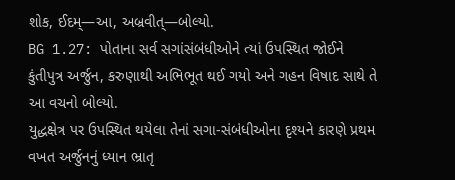શોક, ઈદમ્—આ, અબ્રવીત્—બોલ્યો.
BG 1.27: પોતાના સર્વ સગાંસંબંધીઓને ત્યાં ઉપસ્થિત જોઈને કુંતીપુત્ર અર્જુન, કરુણાથી અભિભૂત થઈ ગયો અને ગહન વિષાદ સાથે તે આ વચનો બોલ્યો.
યુદ્ધક્ષેત્ર પર ઉપસ્થિત થયેલા તેનાં સગા-સંબંધીઓના દૃશ્યને કારણે પ્રથમ વખત અર્જુનનું ધ્યાન ભ્રાતૃ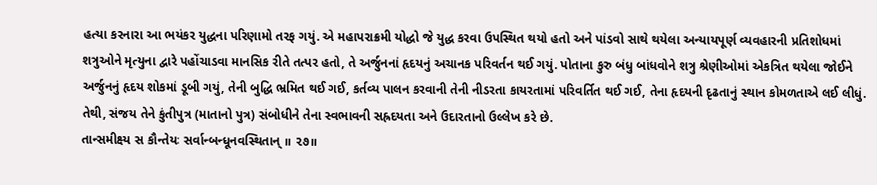હત્યા કરનારા આ ભયંકર યુદ્ધના પરિણામો તરફ ગયું. એ મહાપરાક્રમી યોદ્ધો જે યુદ્ધ કરવા ઉપસ્થિત થયો હતો અને પાંડવો સાથે થયેલા અન્યાયપૂર્ણ વ્યવહારની પ્રતિશોધમાં શત્રુઓને મૃત્યુના દ્વારે પહોંચાડવા માનસિક રીતે તત્પર હતો, તે અર્જુનનાં હૃદયનું અચાનક પરિવર્તન થઈ ગયું. પોતાના કુરુ બંધુ બાંધવોને શત્રુ શ્રેણીઓમાં એકત્રિત થયેલા જોઈને અર્જુનનું હૃદય શોકમાં ડૂબી ગયું, તેની બુદ્ધિ ભ્રમિત થઈ ગઈ, કર્તવ્ય પાલન કરવાની તેની નીડરતા કાયરતામાં પરિવર્તિત થઈ ગઈ, તેના હૃદયની દૃઢતાનું સ્થાન કોમળતાએ લઈ લીધું. તેથી, સંજય તેને કુંતીપુત્ર (માતાનો પુત્ર) સંબોધીને તેના સ્વભાવની સહ્રદયતા અને ઉદારતાનો ઉલ્લેખ કરે છે.
તાન્સમીક્ષ્ય સ કૌન્તેયઃ સર્વાન્બન્ધૂનવસ્થિતાન્ ॥ ૨૭॥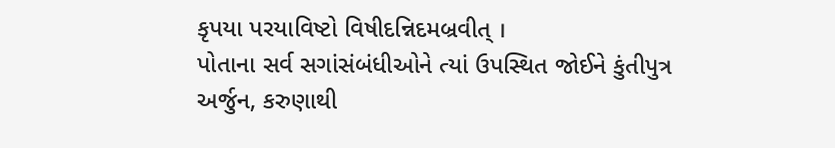કૃપયા પરયાવિષ્ટો વિષીદન્નિદમબ્રવીત્ ।
પોતાના સર્વ સગાંસંબંધીઓને ત્યાં ઉપસ્થિત જોઈને કુંતીપુત્ર અર્જુન, કરુણાથી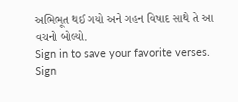અભિભૂત થઈ ગયો અને ગહન વિષાદ સાથે તે આ વચનો બોલ્યો.
Sign in to save your favorite verses.
Sign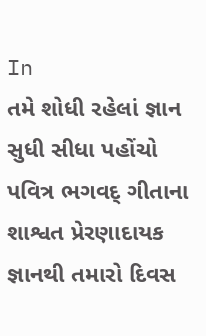In
તમે શોધી રહેલાં જ્ઞાન સુધી સીધા પહોંચો
પવિત્ર ભગવદ્ ગીતાના શાશ્વત પ્રેરણાદાયક જ્ઞાનથી તમારો દિવસ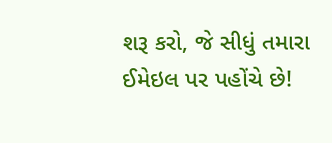શરૂ કરો, જે સીધું તમારા ઈમેઇલ પર પહોંચે છે!